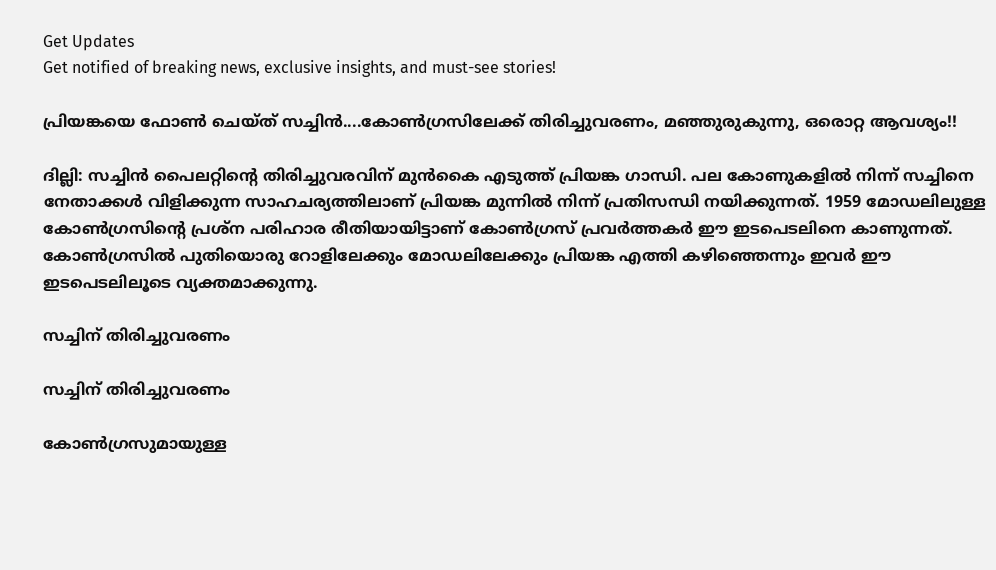Get Updates
Get notified of breaking news, exclusive insights, and must-see stories!

പ്രിയങ്കയെ ഫോണ്‍ ചെയ്ത് സച്ചിന്‍....കോണ്‍ഗ്രസിലേക്ക് തിരിച്ചുവരണം, മഞ്ഞുരുകുന്നു, ഒരൊറ്റ ആവശ്യം!!

ദില്ലി: സച്ചിന്‍ പൈലറ്റിന്റെ തിരിച്ചുവരവിന് മുന്‍കൈ എടുത്ത് പ്രിയങ്ക ഗാന്ധി. പല കോണുകളില്‍ നിന്ന് സച്ചിനെ നേതാക്കള്‍ വിളിക്കുന്ന സാഹചര്യത്തിലാണ് പ്രിയങ്ക മുന്നില്‍ നിന്ന് പ്രതിസന്ധി നയിക്കുന്നത്. 1959 മോഡലിലുള്ള കോണ്‍ഗ്രസിന്റെ പ്രശ്‌ന പരിഹാര രീതിയായിട്ടാണ് കോണ്‍ഗ്രസ് പ്രവര്‍ത്തകര്‍ ഈ ഇടപെടലിനെ കാണുന്നത്. കോണ്‍ഗ്രസില്‍ പുതിയൊരു റോളിലേക്കും മോഡലിലേക്കും പ്രിയങ്ക എത്തി കഴിഞ്ഞെന്നും ഇവര്‍ ഈ ഇടപെടലിലൂടെ വ്യക്തമാക്കുന്നു.

സച്ചിന് തിരിച്ചുവരണം

സച്ചിന് തിരിച്ചുവരണം

കോണ്‍ഗ്രസുമായുള്ള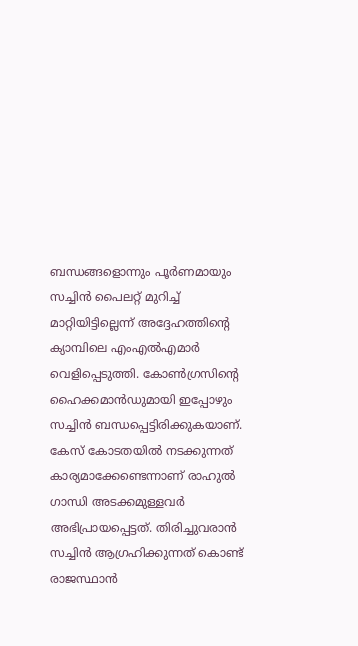ബന്ധങ്ങളൊന്നും പൂര്‍ണമായും സച്ചിന്‍ പൈലറ്റ് മുറിച്ച് മാറ്റിയിട്ടില്ലെന്ന് അദ്ദേഹത്തിന്റെ ക്യാമ്പിലെ എംഎല്‍എമാര്‍ വെളിപ്പെടുത്തി. കോണ്‍ഗ്രസിന്റെ ഹൈക്കമാന്‍ഡുമായി ഇപ്പോഴും സച്ചിന്‍ ബന്ധപ്പെട്ടിരിക്കുകയാണ്. കേസ് കോടതയില്‍ നടക്കുന്നത് കാര്യമാക്കേണ്ടെന്നാണ് രാഹുല്‍ ഗാന്ധി അടക്കമുള്ളവര്‍ അഭിപ്രായപ്പെട്ടത്. തിരിച്ചുവരാന്‍ സച്ചിന്‍ ആഗ്രഹിക്കുന്നത് കൊണ്ട് രാജസ്ഥാന്‍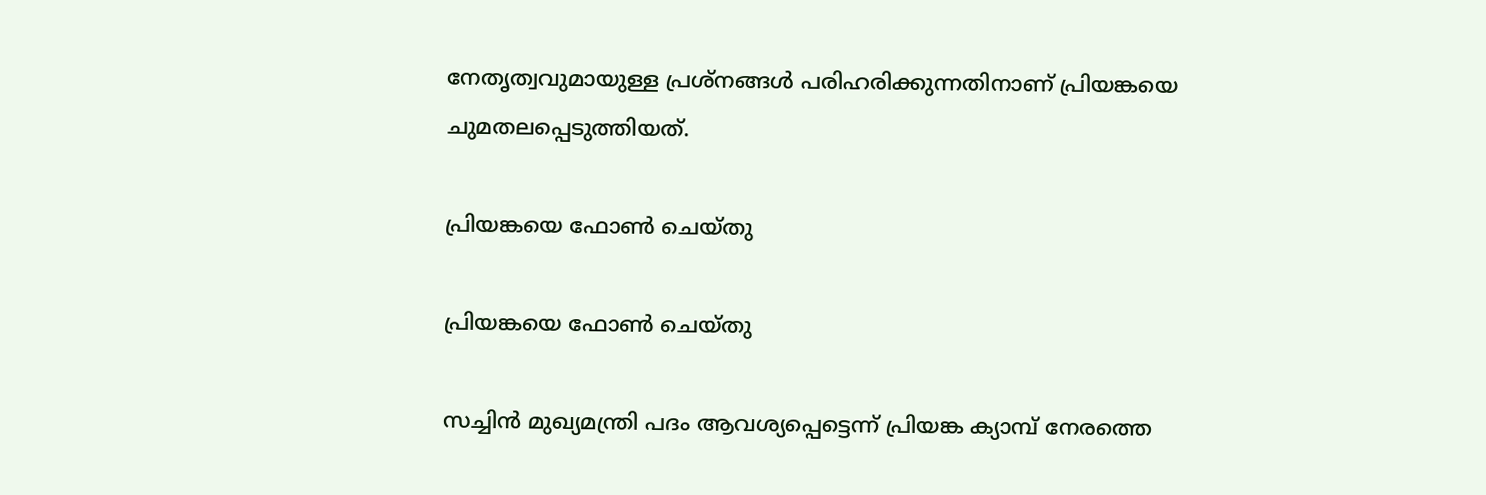നേതൃത്വവുമായുള്ള പ്രശ്‌നങ്ങള്‍ പരിഹരിക്കുന്നതിനാണ് പ്രിയങ്കയെ ചുമതലപ്പെടുത്തിയത്.

പ്രിയങ്കയെ ഫോണ്‍ ചെയ്തു

പ്രിയങ്കയെ ഫോണ്‍ ചെയ്തു

സച്ചിന്‍ മുഖ്യമന്ത്രി പദം ആവശ്യപ്പെട്ടെന്ന് പ്രിയങ്ക ക്യാമ്പ് നേരത്തെ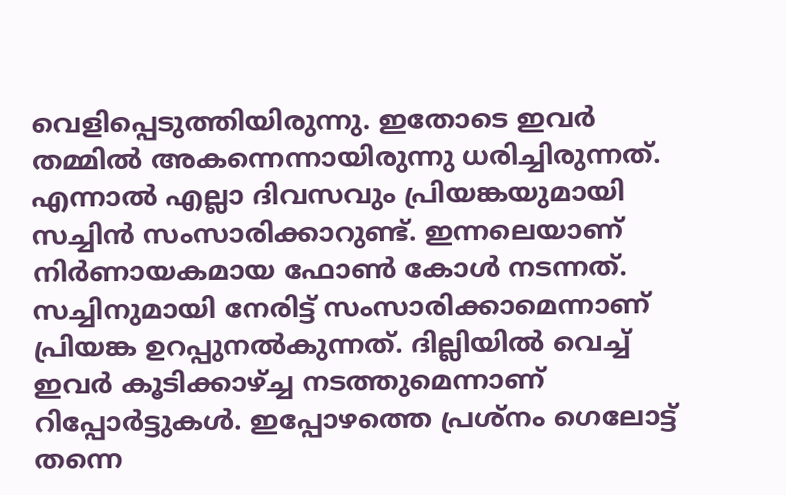വെളിപ്പെടുത്തിയിരുന്നു. ഇതോടെ ഇവര്‍ തമ്മില്‍ അകന്നെന്നായിരുന്നു ധരിച്ചിരുന്നത്. എന്നാല്‍ എല്ലാ ദിവസവും പ്രിയങ്കയുമായി സച്ചിന്‍ സംസാരിക്കാറുണ്ട്. ഇന്നലെയാണ് നിര്‍ണായകമായ ഫോണ്‍ കോള്‍ നടന്നത്. സച്ചിനുമായി നേരിട്ട് സംസാരിക്കാമെന്നാണ് പ്രിയങ്ക ഉറപ്പുനല്‍കുന്നത്. ദില്ലിയില്‍ വെച്ച് ഇവര്‍ കൂടിക്കാഴ്ച്ച നടത്തുമെന്നാണ് റിപ്പോര്‍ട്ടുകള്‍. ഇപ്പോഴത്തെ പ്രശ്‌നം ഗെലോട്ട് തന്നെ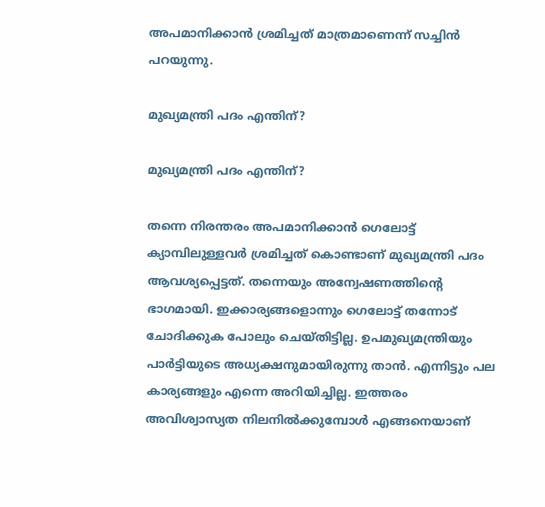അപമാനിക്കാന്‍ ശ്രമിച്ചത് മാത്രമാണെന്ന് സച്ചിന്‍ പറയുന്നു.

മുഖ്യമന്ത്രി പദം എന്തിന്?

മുഖ്യമന്ത്രി പദം എന്തിന്?

തന്നെ നിരന്തരം അപമാനിക്കാന്‍ ഗെലോട്ട് ക്യാമ്പിലുള്ളവര്‍ ശ്രമിച്ചത് കൊണ്ടാണ് മുഖ്യമന്ത്രി പദം ആവശ്യപ്പെട്ടത്. തന്നെയും അന്വേഷണത്തിന്റെ ഭാഗമായി. ഇക്കാര്യങ്ങളൊന്നും ഗെലോട്ട് തന്നോട് ചോദിക്കുക പോലും ചെയ്തിട്ടില്ല. ഉപമുഖ്യമന്ത്രിയും പാര്‍ട്ടിയുടെ അധ്യക്ഷനുമായിരുന്നു താന്‍. എന്നിട്ടും പല കാര്യങ്ങളും എന്നെ അറിയിച്ചില്ല. ഇത്തരം അവിശ്വാസ്യത നിലനില്‍ക്കുമ്പോള്‍ എങ്ങനെയാണ്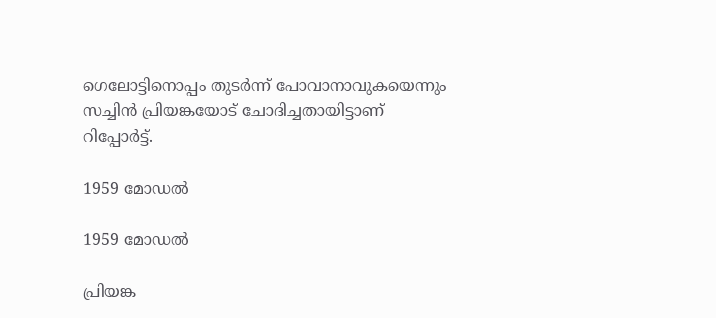ഗെലോട്ടിനൊപ്പം തുടര്‍ന്ന് പോവാനാവുകയെന്നും സച്ചിന്‍ പ്രിയങ്കയോട് ചോദിച്ചതായിട്ടാണ് റിപ്പോര്‍ട്ട്.

1959 മോഡല്‍

1959 മോഡല്‍

പ്രിയങ്ക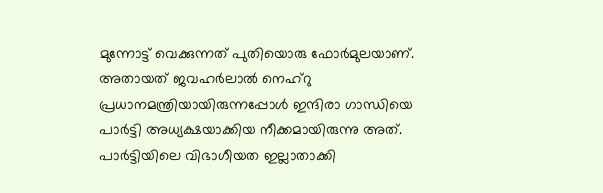മുന്നോട്ട് വെക്കുന്നത് പുതിയൊരു ഫോര്‍മുലയാണ്. അതായത് ജവഹര്‍ലാല്‍ നെഹ്‌റു പ്രധാനമന്ത്രിയായിരുന്നപ്പോള്‍ ഇന്ദിരാ ഗാന്ധിയെ പാര്‍ട്ടി അധ്യക്ഷയാക്കിയ നീക്കമായിരുന്നു അത്. പാര്‍ട്ടിയിലെ വിഭാഗീയത ഇല്ലാതാക്കി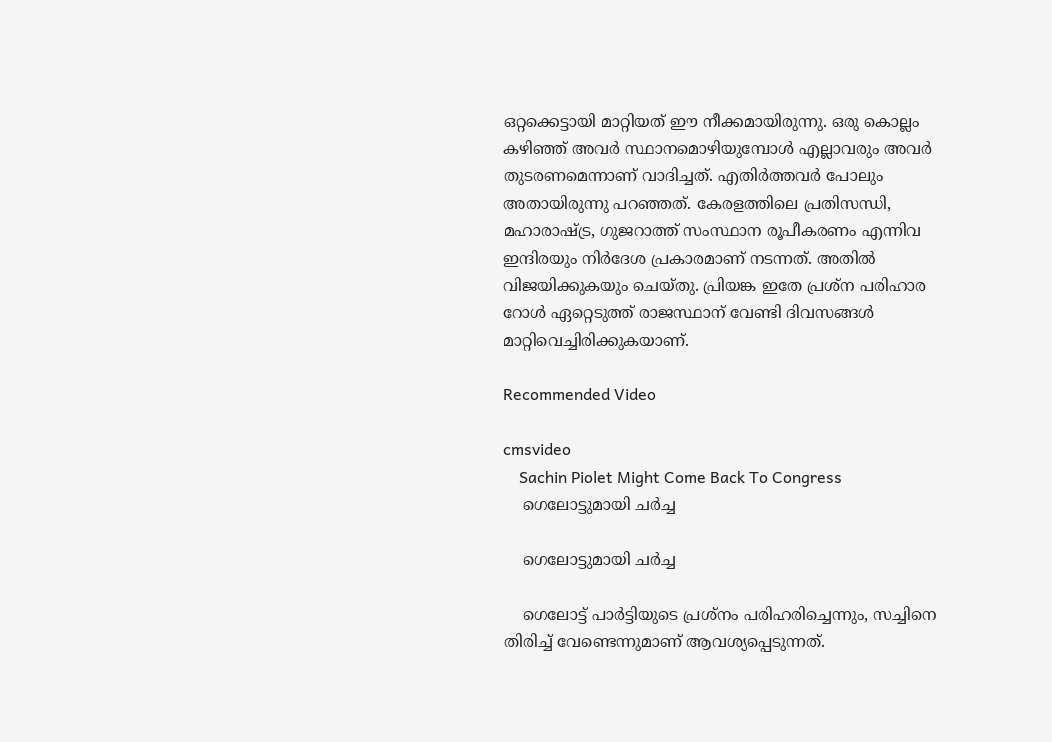ഒറ്റക്കെട്ടായി മാറ്റിയത് ഈ നീക്കമായിരുന്നു. ഒരു കൊല്ലം കഴിഞ്ഞ് അവര്‍ സ്ഥാനമൊഴിയുമ്പോള്‍ എല്ലാവരും അവര്‍ തുടരണമെന്നാണ് വാദിച്ചത്. എതിര്‍ത്തവര്‍ പോലും അതായിരുന്നു പറഞ്ഞത്. കേരളത്തിലെ പ്രതിസന്ധി, മഹാരാഷ്ട്ര, ഗുജറാത്ത് സംസ്ഥാന രൂപീകരണം എന്നിവ ഇന്ദിരയും നിര്‍ദേശ പ്രകാരമാണ് നടന്നത്. അതില്‍ വിജയിക്കുകയും ചെയ്തു. പ്രിയങ്ക ഇതേ പ്രശ്‌ന പരിഹാര റോള്‍ ഏറ്റെടുത്ത് രാജസ്ഥാന് വേണ്ടി ദിവസങ്ങള്‍ മാറ്റിവെച്ചിരിക്കുകയാണ്.

Recommended Video

cmsvideo
    Sachin Piolet Might Come Back To Congress
    ഗെലോട്ടുമായി ചര്‍ച്ച

    ഗെലോട്ടുമായി ചര്‍ച്ച

    ഗെലോട്ട് പാര്‍ട്ടിയുടെ പ്രശ്‌നം പരിഹരിച്ചെന്നും, സച്ചിനെ തിരിച്ച് വേണ്ടെന്നുമാണ് ആവശ്യപ്പെടുന്നത്.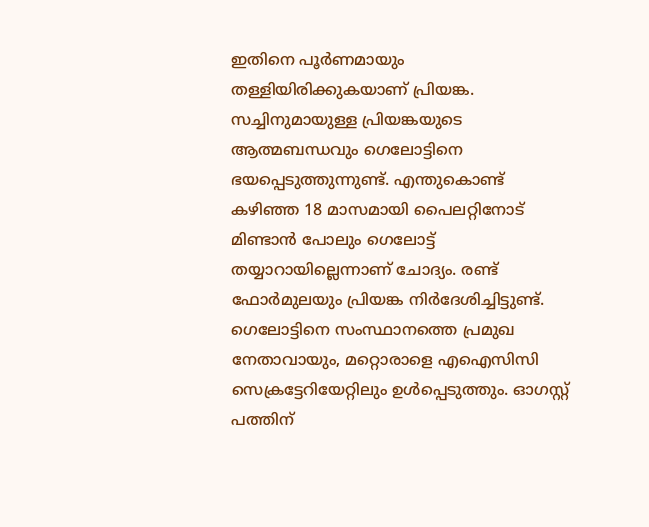ഇതിനെ പൂര്‍ണമായും തള്ളിയിരിക്കുകയാണ് പ്രിയങ്ക. സച്ചിനുമായുള്ള പ്രിയങ്കയുടെ ആത്മബന്ധവും ഗെലോട്ടിനെ ഭയപ്പെടുത്തുന്നുണ്ട്. എന്തുകൊണ്ട് കഴിഞ്ഞ 18 മാസമായി പൈലറ്റിനോട് മിണ്ടാന്‍ പോലും ഗെലോട്ട് തയ്യാറായില്ലെന്നാണ് ചോദ്യം. രണ്ട് ഫോര്‍മുലയും പ്രിയങ്ക നിര്‍ദേശിച്ചിട്ടുണ്ട്. ഗെലോട്ടിനെ സംസ്ഥാനത്തെ പ്രമുഖ നേതാവായും, മറ്റൊരാളെ എഐസിസി സെക്രട്ടേറിയേറ്റിലും ഉള്‍പ്പെടുത്തും. ഓഗസ്റ്റ് പത്തിന്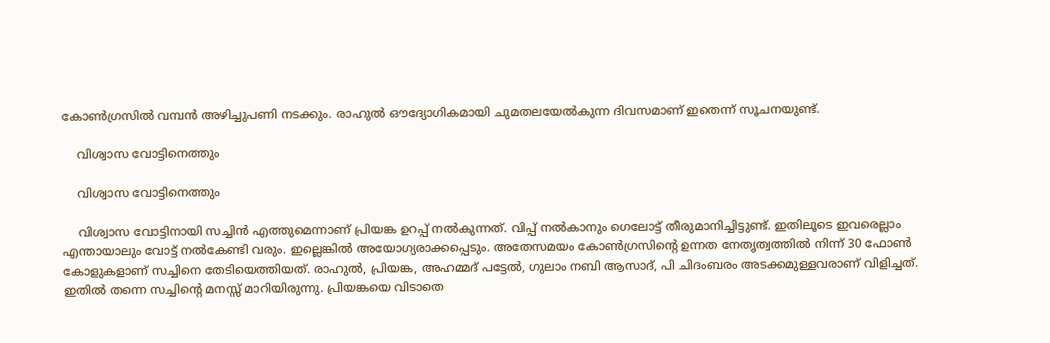കോണ്‍ഗ്രസില്‍ വമ്പന്‍ അഴിച്ചുപണി നടക്കും. രാഹുല്‍ ഔദ്യോഗികമായി ചുമതലയേല്‍കുന്ന ദിവസമാണ് ഇതെന്ന് സൂചനയുണ്ട്.

    വിശ്വാസ വോട്ടിനെത്തും

    വിശ്വാസ വോട്ടിനെത്തും

    വിശ്വാസ വോട്ടിനായി സച്ചിന്‍ എത്തുമെന്നാണ് പ്രിയങ്ക ഉറപ്പ് നല്‍കുന്നത്. വിപ്പ് നല്‍കാനും ഗെലോട്ട് തീരുമാനിച്ചിട്ടുണ്ട്. ഇതിലൂടെ ഇവരെല്ലാം എന്തായാലും വോട്ട് നല്‍കേണ്ടി വരും. ഇല്ലെങ്കില്‍ അയോഗ്യരാക്കപ്പെടും. അതേസമയം കോണ്‍ഗ്രസിന്റെ ഉന്നത നേതൃത്വത്തില്‍ നിന്ന് 30 ഫോണ്‍ കോളുകളാണ് സച്ചിനെ തേടിയെത്തിയത്. രാഹുല്‍, പ്രിയങ്ക, അഹമ്മദ് പട്ടേല്‍, ഗുലാം നബി ആസാദ്, പി ചിദംബരം അടക്കമുള്ളവരാണ് വിളിച്ചത്. ഇതില്‍ തന്നെ സച്ചിന്റെ മനസ്സ് മാറിയിരുന്നു. പ്രിയങ്കയെ വിടാതെ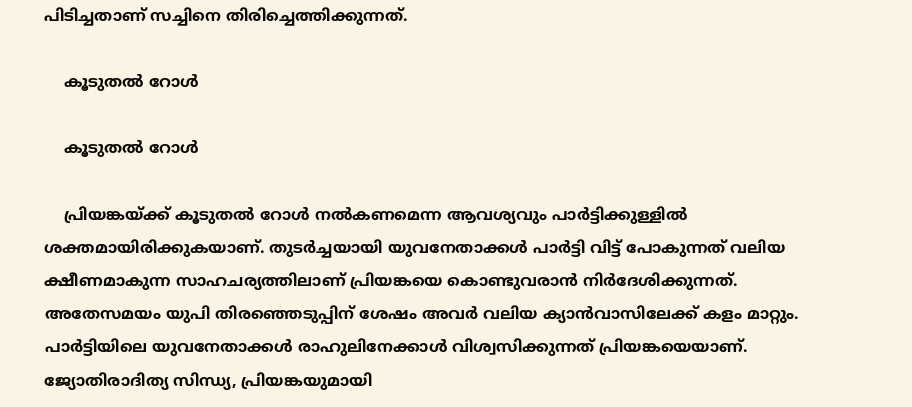പിടിച്ചതാണ് സച്ചിനെ തിരിച്ചെത്തിക്കുന്നത്.

    കൂടുതല്‍ റോള്‍

    കൂടുതല്‍ റോള്‍

    പ്രിയങ്കയ്ക്ക് കൂടുതല്‍ റോള്‍ നല്‍കണമെന്ന ആവശ്യവും പാര്‍ട്ടിക്കുള്ളില്‍ ശക്തമായിരിക്കുകയാണ്. തുടര്‍ച്ചയായി യുവനേതാക്കള്‍ പാര്‍ട്ടി വിട്ട് പോകുന്നത് വലിയ ക്ഷീണമാകുന്ന സാഹചര്യത്തിലാണ് പ്രിയങ്കയെ കൊണ്ടുവരാന്‍ നിര്‍ദേശിക്കുന്നത്. അതേസമയം യുപി തിരഞ്ഞെടുപ്പിന് ശേഷം അവര്‍ വലിയ ക്യാന്‍വാസിലേക്ക് കളം മാറ്റും. പാര്‍ട്ടിയിലെ യുവനേതാക്കള്‍ രാഹുലിനേക്കാള്‍ വിശ്വസിക്കുന്നത് പ്രിയങ്കയെയാണ്. ജ്യോതിരാദിത്യ സിന്ധ്യ, പ്രിയങ്കയുമായി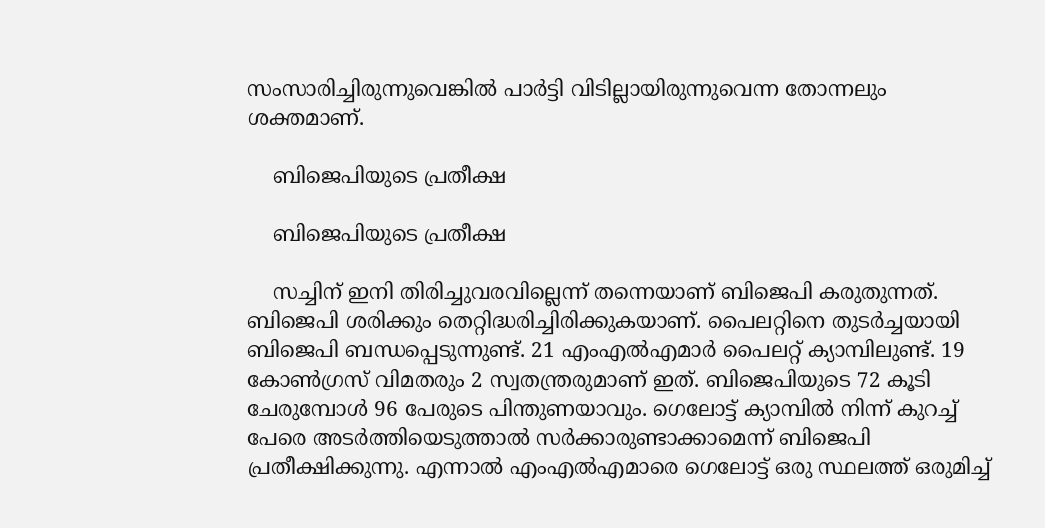സംസാരിച്ചിരുന്നുവെങ്കില്‍ പാര്‍ട്ടി വിടില്ലായിരുന്നുവെന്ന തോന്നലും ശക്തമാണ്.

    ബിജെപിയുടെ പ്രതീക്ഷ

    ബിജെപിയുടെ പ്രതീക്ഷ

    സച്ചിന് ഇനി തിരിച്ചുവരവില്ലെന്ന് തന്നെയാണ് ബിജെപി കരുതുന്നത്. ബിജെപി ശരിക്കും തെറ്റിദ്ധരിച്ചിരിക്കുകയാണ്. പൈലറ്റിനെ തുടര്‍ച്ചയായി ബിജെപി ബന്ധപ്പെടുന്നുണ്ട്. 21 എംഎല്‍എമാര്‍ പൈലറ്റ് ക്യാമ്പിലുണ്ട്. 19 കോണ്‍ഗ്രസ് വിമതരും 2 സ്വതന്ത്രരുമാണ് ഇത്. ബിജെപിയുടെ 72 കൂടി ചേരുമ്പോള്‍ 96 പേരുടെ പിന്തുണയാവും. ഗെലോട്ട് ക്യാമ്പില്‍ നിന്ന് കുറച്ച് പേരെ അടര്‍ത്തിയെടുത്താല്‍ സര്‍ക്കാരുണ്ടാക്കാമെന്ന് ബിജെപി പ്രതീക്ഷിക്കുന്നു. എന്നാല്‍ എംഎല്‍എമാരെ ഗെലോട്ട് ഒരു സ്ഥലത്ത് ഒരുമിച്ച്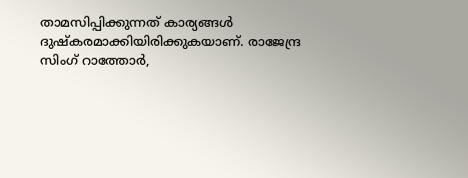താമസിപ്പിക്കുന്നത് കാര്യങ്ങള്‍ ദുഷ്‌കരമാക്കിയിരിക്കുകയാണ്. രാജേന്ദ്ര സിംഗ് റാത്തോര്‍,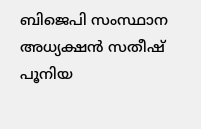ബിജെപി സംസ്ഥാന അധ്യക്ഷന്‍ സതീഷ് പൂനിയ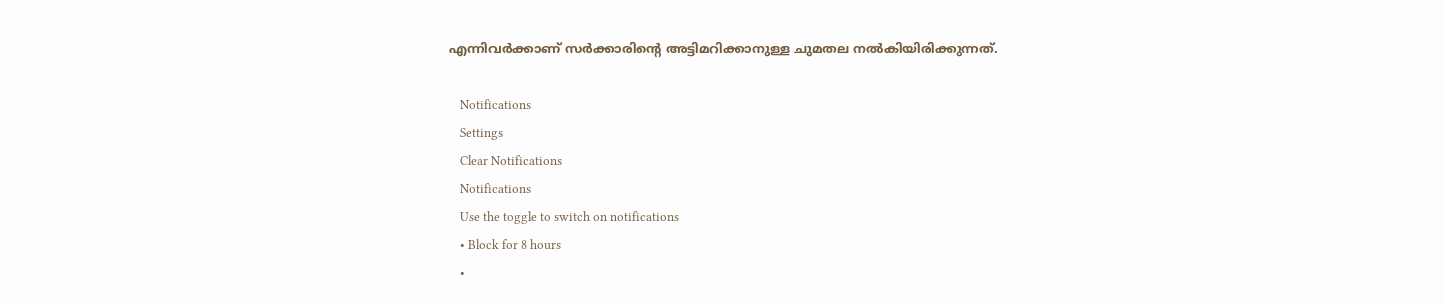എന്നിവര്‍ക്കാണ് സര്‍ക്കാരിന്റെ അട്ടിമറിക്കാനുള്ള ചുമതല നല്‍കിയിരിക്കുന്നത്.

    Notifications
    Settings
    Clear Notifications
    Notifications
    Use the toggle to switch on notifications
    • Block for 8 hours
    •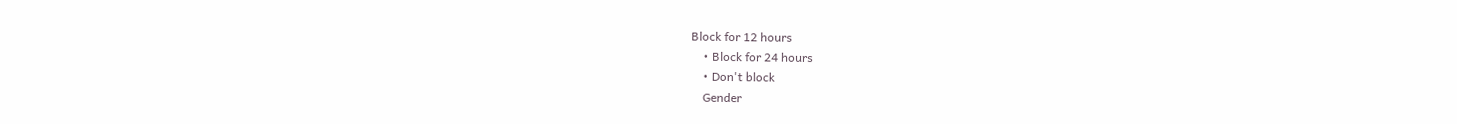Block for 12 hours
    • Block for 24 hours
    • Don't block
    Gender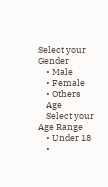Select your Gender
    • Male
    • Female
    • Others
    Age
    Select your Age Range
    • Under 18
    •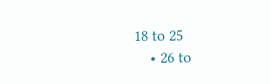18 to 25
    • 26 to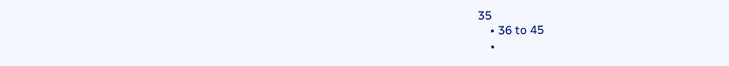35
    • 36 to 45
    •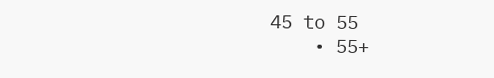45 to 55
    • 55+